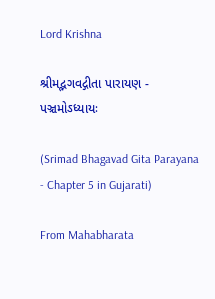Lord Krishna

શ્રીમદ્ભગવદ્ગીતા પારાયણ - પઞ્ચમોઽધ્યાયઃ

(Srimad Bhagavad Gita Parayana - Chapter 5 in Gujarati)

From Mahabharata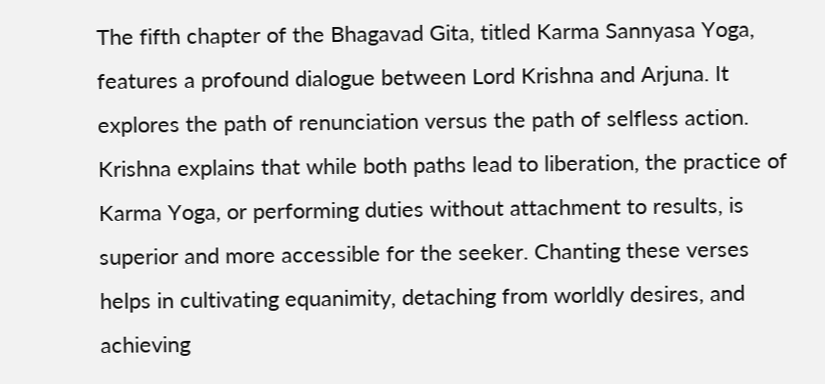The fifth chapter of the Bhagavad Gita, titled Karma Sannyasa Yoga, features a profound dialogue between Lord Krishna and Arjuna. It explores the path of renunciation versus the path of selfless action. Krishna explains that while both paths lead to liberation, the practice of Karma Yoga, or performing duties without attachment to results, is superior and more accessible for the seeker. Chanting these verses helps in cultivating equanimity, detaching from worldly desires, and achieving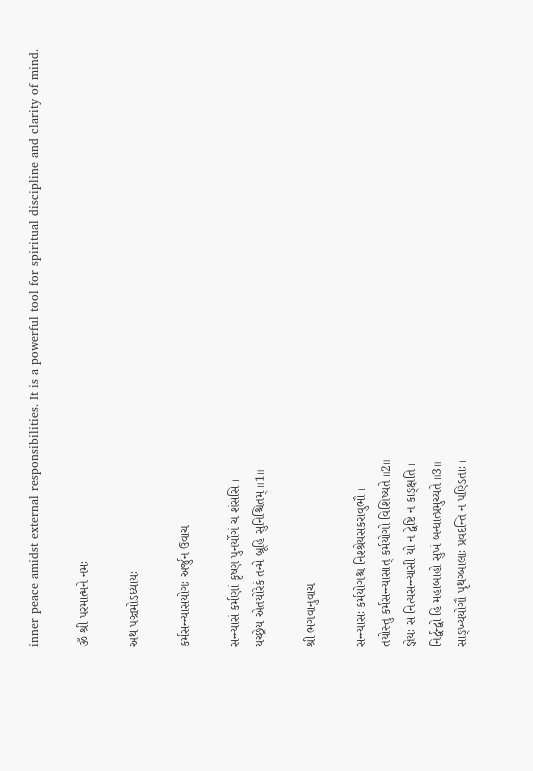inner peace amidst external responsibilities. It is a powerful tool for spiritual discipline and clarity of mind.

ૐ શ્રી પરમાત્મને નમઃ

અથ પઞ્ચમોઽધ્યાયઃ

કર્મસન્ન્યાસયોગઃ અર્જુન ઉવાચ

સન્ન્યાસં કર્મણાં કૃષ્ણ પુનર્યોગં ચ શંસસિ ।
યચ્છ્રેય એતયોરેકં તન્મે બ્રૂહિ સુનિશ્ચિતમ્ ॥1॥

શ્રી ભગવાનુવાચ

સન્ન્યાસઃ કર્મયોગશ્ચ નિશ્શ્રેયસકરાવુભૌ ।
તયોસ્તુ કર્મસન્ન્યાસાત્ કર્મયોગો વિશિષ્યતે ॥2॥
જ્ઞેયઃ સ નિત્યસન્ન્યાસી યો ન દ્વેષ્ટિ ન કાઙ્ક્ષતિ ।
નિર્દ્વન્દ્વો હિ મહાબાહો સુખં બન્ધાત્પ્રમુચ્યતે ॥3॥
સાઙ્ખ્યયોગૌ પૃથગ્બાલાઃ પ્રવદન્તિ ન પણ્ડિતાઃ ।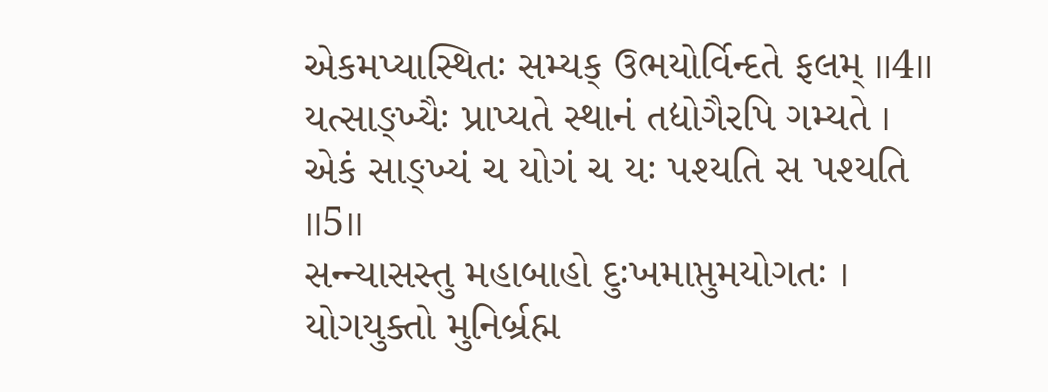એકમપ્યાસ્થિતઃ સમ્યક્ ઉભયોર્વિન્દતે ફલમ્ ॥4॥
યત્સાઙ્ખ્યૈઃ પ્રાપ્યતે સ્થાનં તદ્યોગૈરપિ ગમ્યતે ।
એકં સાઙ્ખ્યં ચ યોગં ચ યઃ પશ્યતિ સ પશ્યતિ ॥5॥
સન્ન્યાસસ્તુ મહાબાહો દુઃખમાપ્તુમયોગતઃ ।
યોગયુક્તો મુનિર્બ્રહ્મ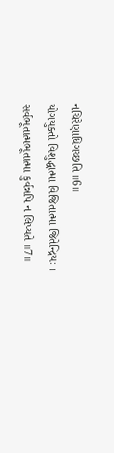નચિરેણાધિગચ્છતિ ॥6॥
યોગયુક્તો વિશુદ્ધાત્મા વિજિતાત્મા જિતેન્દ્રિયઃ ।
સર્વભૂતાત્મભૂતાત્મા કુર્વન્નપિ ન લિપ્યતે ॥7॥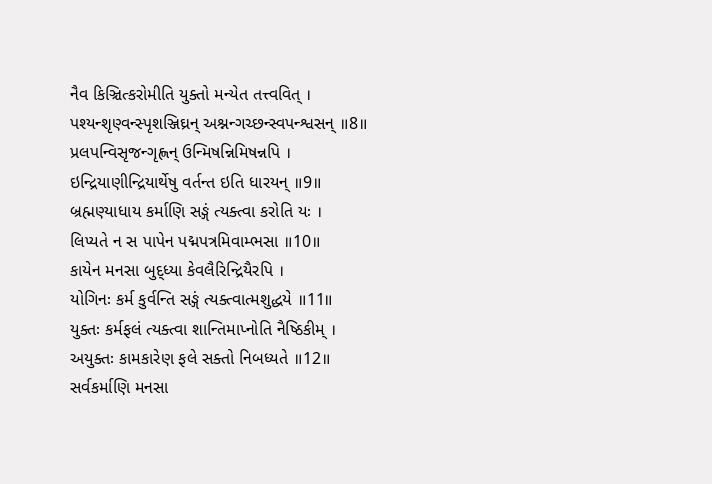નૈવ કિઞ્ચિત્કરોમીતિ યુક્તો મન્યેત તત્ત્વવિત્ ।
પશ્યન્શૃણ્વન્સ્પૃશઞ્જિઘ્રન્ અશ્નન્ગચ્છન્સ્વપન્શ્વસન્ ॥8॥
પ્રલપન્વિસૃજન્ગૃહ્ણન્ ઉન્મિષન્નિમિષન્નપિ ।
ઇન્દ્રિયાણીન્દ્રિયાર્થેષુ વર્તન્ત ઇતિ ધારયન્ ॥9॥
બ્રહ્મણ્યાધાય કર્માણિ સઙ્ગં ત્યક્ત્વા કરોતિ યઃ ।
લિપ્યતે ન સ પાપેન પદ્મપત્રમિવામ્ભસા ॥10॥
કાયેન મનસા બુદ્ધ્યા કેવલૈરિન્દ્રિયૈરપિ ।
યોગિનઃ કર્મ કુર્વન્તિ સઙ્ગં ત્યક્ત્વાત્મશુદ્ધયે ॥11॥
યુક્તઃ કર્મફલં ત્યક્ત્વા શાન્તિમાપ્નોતિ નૈષ્ઠિકીમ્ ।
અયુક્તઃ કામકારેણ ફલે સક્તો નિબધ્યતે ॥12॥
સર્વકર્માણિ મનસા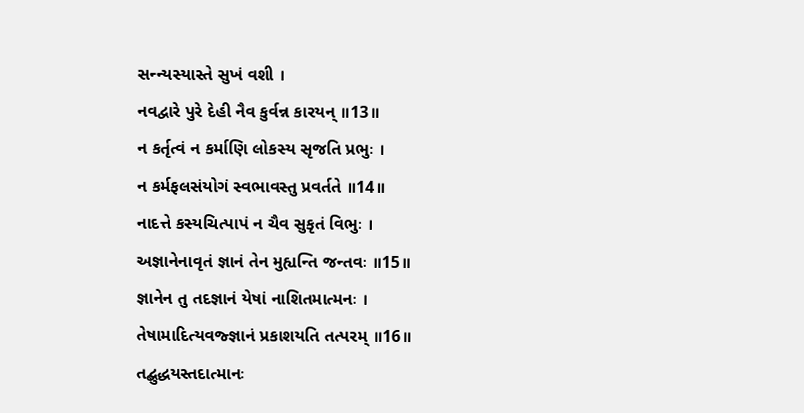સન્ન્યસ્યાસ્તે સુખં વશી ।
નવદ્વારે પુરે દેહી નૈવ કુર્વન્ન કારયન્ ॥13॥
ન કર્તૃત્વં ન કર્માણિ લોકસ્ય સૃજતિ પ્રભુઃ ।
ન કર્મફલસંયોગં સ્વભાવસ્તુ પ્રવર્તતે ॥14॥
નાદત્તે કસ્યચિત્પાપં ન ચૈવ સુકૃતં વિભુઃ ।
અજ્ઞાનેનાવૃતં જ્ઞાનં તેન મુહ્યન્તિ જન્તવઃ ॥15॥
જ્ઞાનેન તુ તદજ્ઞાનં યેષાં નાશિતમાત્મનઃ ।
તેષામાદિત્યવજ્જ્ઞાનં પ્રકાશયતિ તત્પરમ્ ॥16॥
તદ્બુદ્ધયસ્તદાત્માનઃ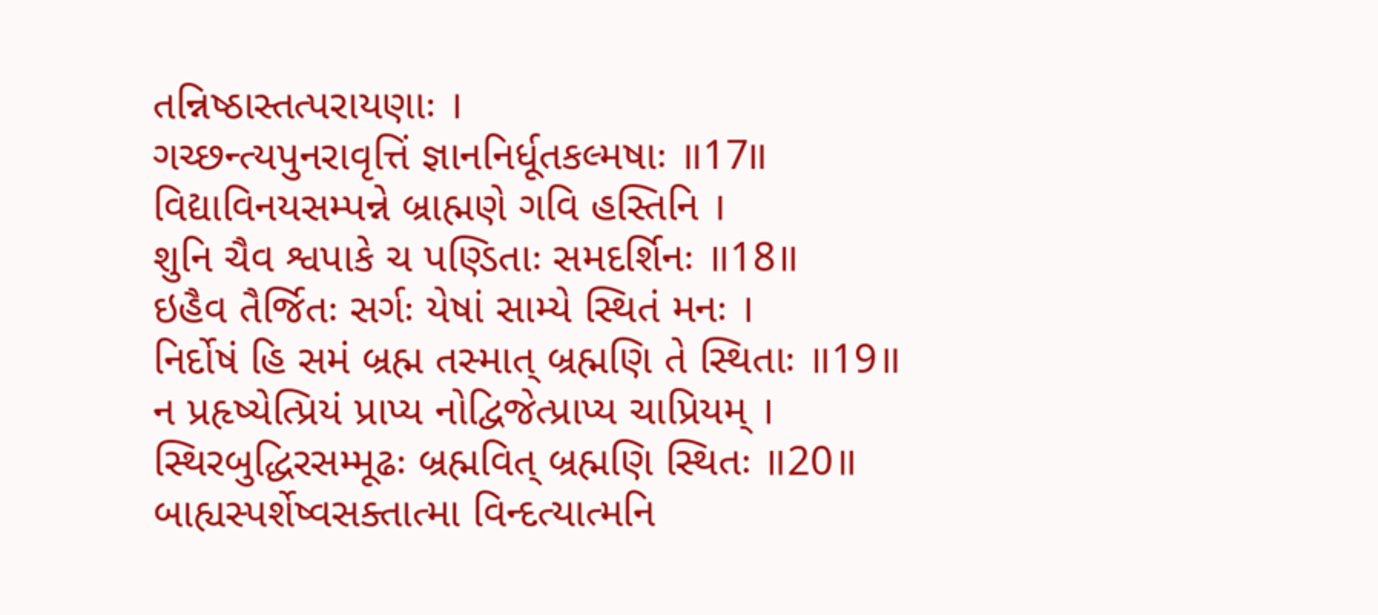તન્નિષ્ઠાસ્તત્પરાયણાઃ ।
ગચ્છન્ત્યપુનરાવૃત્તિં જ્ઞાનનિર્ધૂતકલ્મષાઃ ॥17॥
વિદ્યાવિનયસમ્પન્ને બ્રાહ્મણે ગવિ હસ્તિનિ ।
શુનિ ચૈવ શ્વપાકે ચ પણ્ડિતાઃ સમદર્શિનઃ ॥18॥
ઇહૈવ તૈર્જિતઃ સર્ગઃ યેષાં સામ્યે સ્થિતં મનઃ ।
નિર્દોષં હિ સમં બ્રહ્મ તસ્માત્ બ્રહ્મણિ તે સ્થિતાઃ ॥19॥
ન પ્રહૃષ્યેત્પ્રિયં પ્રાપ્ય નોદ્વિજેત્પ્રાપ્ય ચાપ્રિયમ્ ।
સ્થિરબુદ્ધિરસમ્મૂઢઃ બ્રહ્મવિત્ બ્રહ્મણિ સ્થિતઃ ॥20॥
બાહ્યસ્પર્શેષ્વસક્તાત્મા વિન્દત્યાત્મનિ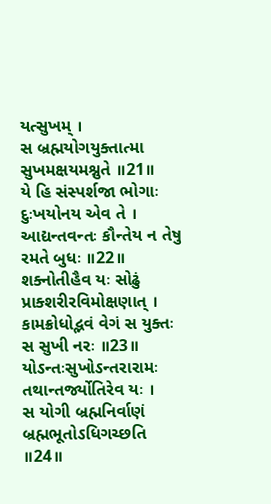યત્સુખમ્ ।
સ બ્રહ્મયોગયુક્તાત્મા સુખમક્ષયમશ્નુતે ॥21॥
યે હિ સંસ્પર્શજા ભોગાઃ દુઃખયોનય એવ તે ।
આદ્યન્તવન્તઃ કૌન્તેય ન તેષુ રમતે બુધઃ ॥22॥
શક્નોતીહૈવ યઃ સોઢું પ્રાક્શરીરવિમોક્ષણાત્ ।
કામક્રોધોદ્ભવં વેગં સ યુક્તઃ સ સુખી નરઃ ॥23॥
યોઽન્તઃસુખોઽન્તરારામઃ તથાન્તર્જ્યોતિરેવ યઃ ।
સ યોગી બ્રહ્મનિર્વાણં બ્રહ્મભૂતોઽધિગચ્છતિ ॥24॥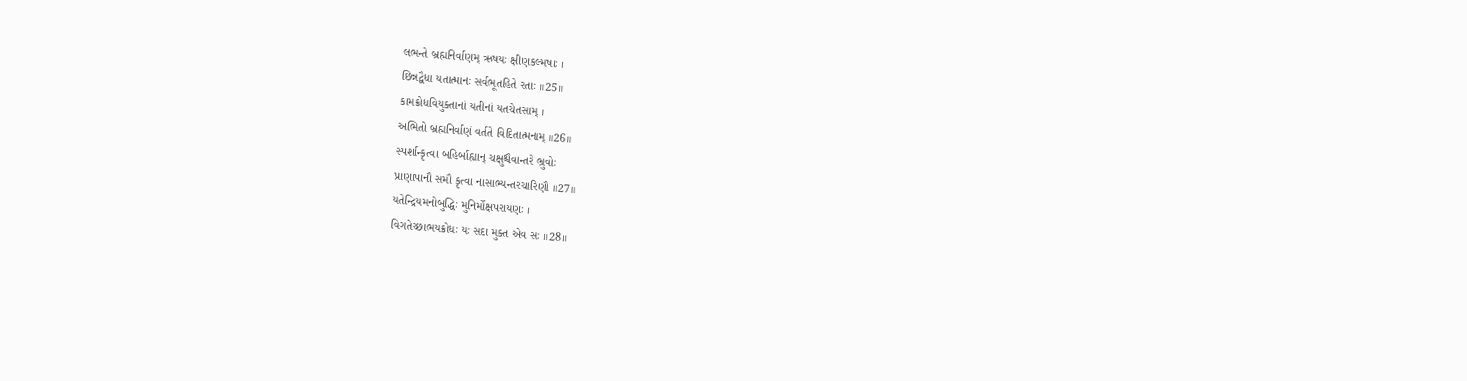લભન્તે બ્રહ્મનિર્વાણમ્ ઋષયઃ ક્ષીણકલ્મષાઃ ।
છિન્નદ્વૈધા યતાત્માનઃ સર્વભૂતહિતે રતાઃ ॥25॥
કામક્રોધવિયુક્તાનાં યતીનાં યતચેતસામ્ ।
અભિતો બ્રહ્મનિર્વાણં વર્તતે વિદિતાત્મનામ્ ॥26॥
સ્પર્શાન્કૃત્વા બહિર્બાહ્યાન્ ચક્ષુશ્ચૈવાન્તરે ભ્રુવોઃ
પ્રાણાપાનૌ સમૌ કૃત્વા નાસાભ્યન્તરચારિણૌ ॥27॥
યતેન્દ્રિયમનોબુદ્ધિઃ મુનિર્મોક્ષપરાયણઃ ।
વિગતેચ્છાભયક્રોધઃ યઃ સદા મુક્ત એવ સઃ ॥28॥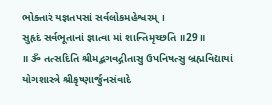ભોક્તારં યજ્ઞતપસાં સર્વલોકમહેશ્વરમ્ ।
સુહૃદં સર્વભૂતાનાં જ્ઞાત્વા માં શાન્તિમૃચ્છતિ ॥29॥
॥ ૐ તત્સદિતિ શ્રીમદ્ભગવદ્ગીતાસુ ઉપનિષત્સુ બ્રહ્મવિદ્યાયાં
યોગશાસ્ત્રે શ્રીકૃષ્ણાર્જુનસંવાદે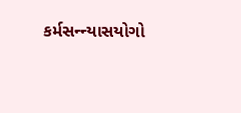કર્મસન્ન્યાસયોગો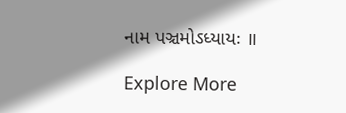નામ પઞ્ચમોઽધ્યાયઃ ॥

Explore More